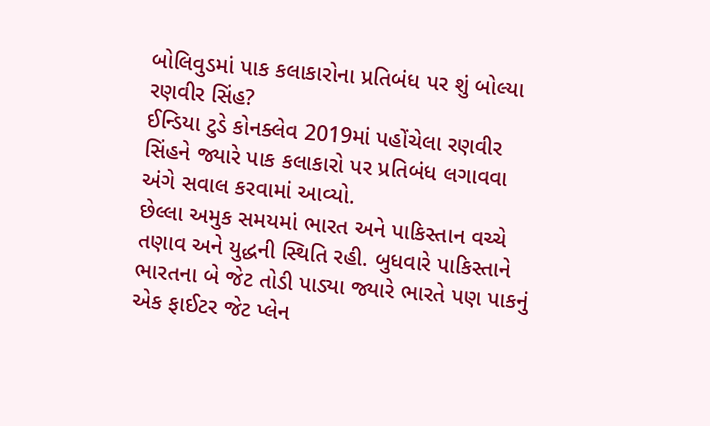બોલિવુડમાં પાક કલાકારોના પ્રતિબંધ પર શું બોલ્યા રણવીર સિંહ?
ઈન્ડિયા ટુડે કોનક્લેવ 2019માં પહોંચેલા રણવીર સિંહને જ્યારે પાક કલાકારો પર પ્રતિબંધ લગાવવા અંગે સવાલ કરવામાં આવ્યો.
છેલ્લા અમુક સમયમાં ભારત અને પાકિસ્તાન વચ્ચે તણાવ અને યુદ્ધની સ્થિતિ રહી. બુધવારે પાકિસ્તાને ભારતના બે જેટ તોડી પાડ્યા જ્યારે ભારતે પણ પાકનું એક ફાઈટર જેટ પ્લેન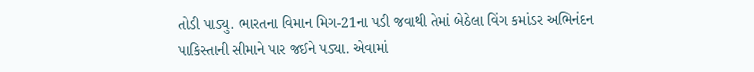તોડી પાડ્યુ. ભારતના વિમાન મિગ-21ના પડી જવાથી તેમાં બેઠેલા વિંગ કમાંડર અભિનંદન પાકિસ્તાની સીમાને પાર જઈને પડ્યા. એવામાં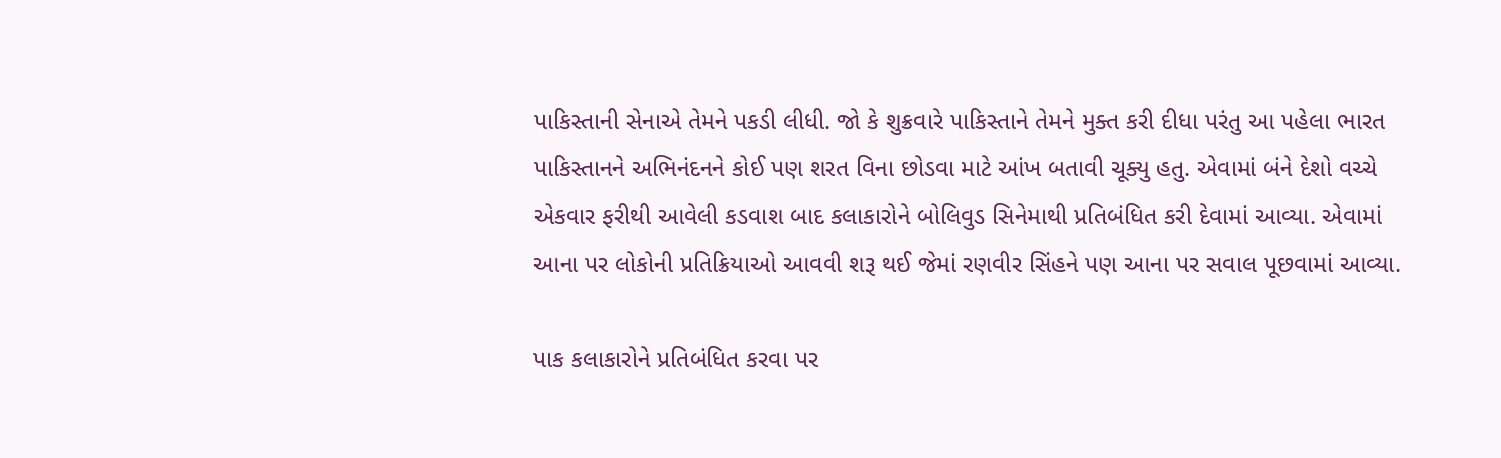પાકિસ્તાની સેનાએ તેમને પકડી લીધી. જો કે શુક્રવારે પાકિસ્તાને તેમને મુક્ત કરી દીધા પરંતુ આ પહેલા ભારત પાકિસ્તાનને અભિનંદનને કોઈ પણ શરત વિના છોડવા માટે આંખ બતાવી ચૂક્યુ હતુ. એવામાં બંને દેશો વચ્ચે એકવાર ફરીથી આવેલી કડવાશ બાદ કલાકારોને બોલિવુડ સિનેમાથી પ્રતિબંધિત કરી દેવામાં આવ્યા. એવામાં આના પર લોકોની પ્રતિક્રિયાઓ આવવી શરૂ થઈ જેમાં રણવીર સિંહને પણ આના પર સવાલ પૂછવામાં આવ્યા.

પાક કલાકારોને પ્રતિબંધિત કરવા પર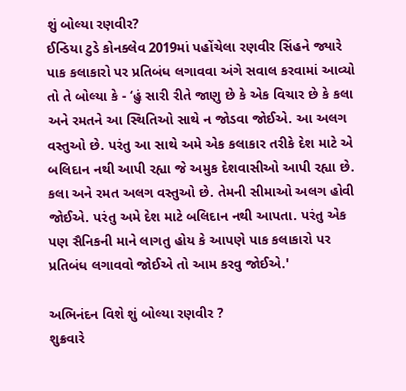શું બોલ્યા રણવીર?
ઈન્ડિયા ટુડે કોનક્લેવ 2019માં પહોંચેલા રણવીર સિંહને જ્યારે પાક કલાકારો પર પ્રતિબંધ લગાવવા અંગે સવાલ કરવામાં આવ્યો તો તે બોલ્યા કે - ‘હું સારી રીતે જાણુ છે કે એક વિચાર છે કે કલા અને રમતને આ સ્થિતિઓ સાથે ન જોડવા જોઈએ. આ અલગ વસ્તુઓ છે. પરંતુ આ સાથે અમે એક કલાકાર તરીકે દેશ માટે એ બલિદાન નથી આપી રહ્યા જે અમુક દેશવાસીઓ આપી રહ્યા છે. કલા અને રમત અલગ વસ્તુઓ છે. તેમની સીમાઓ અલગ હોવી જોઈએ. પરંતુ અમે દેશ માટે બલિદાન નથી આપતા. પરંતુ એક પણ સૈનિકની માને લાગતુ હોય કે આપણે પાક કલાકારો પર પ્રતિબંધ લગાવવો જોઈએ તો આમ કરવુ જોઈએ.'

અભિનંદન વિશે શું બોલ્યા રણવીર ?
શુક્રવારે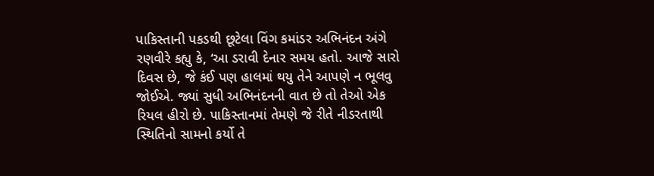પાકિસ્તાની પકડથી છૂટેલા વિંગ કમાંડર અભિનંદન અંગે રણવીરે કહ્યુ કે, ‘આ ડરાવી દેનાર સમય હતો. આજે સારો દિવસ છે, જે કંઈ પણ હાલમાં થયુ તેને આપણે ન ભૂલવુ જોઈએ. જ્યાં સુધી અભિનંદનની વાત છે તો તેઓ એક રિયલ હીરો છે. પાકિસ્તાનમાં તેમણે જે રીતે નીડરતાથી સ્થિતિનો સામનો કર્યો તે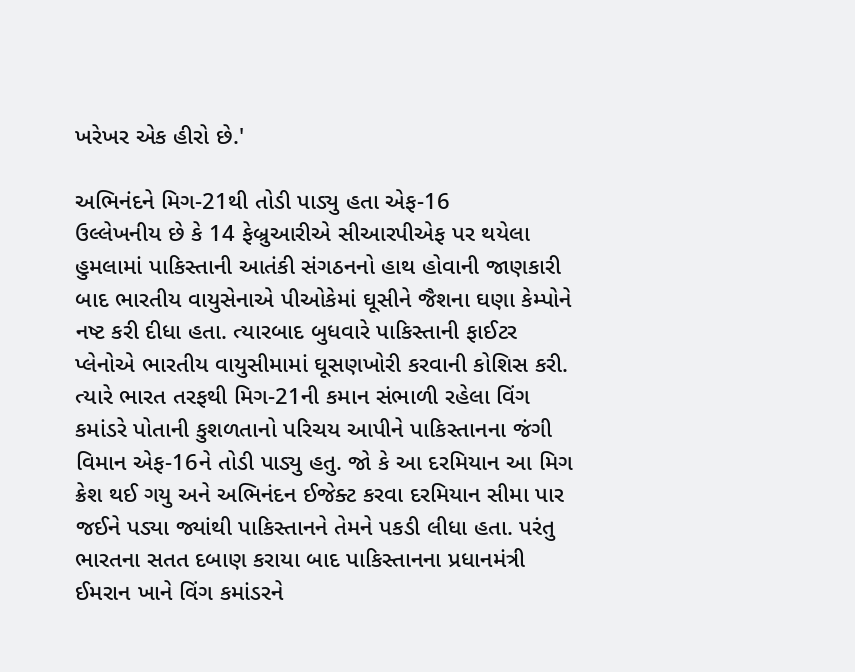ખરેખર એક હીરો છે.'

અભિનંદને મિગ-21થી તોડી પાડ્યુ હતા એફ-16
ઉલ્લેખનીય છે કે 14 ફેબ્રુઆરીએ સીઆરપીએફ પર થયેલા હુમલામાં પાકિસ્તાની આતંકી સંગઠનનો હાથ હોવાની જાણકારી બાદ ભારતીય વાયુસેનાએ પીઓકેમાં ઘૂસીને જૈશના ઘણા કેમ્પોને નષ્ટ કરી દીધા હતા. ત્યારબાદ બુધવારે પાકિસ્તાની ફાઈટર પ્લેનોએ ભારતીય વાયુસીમામાં ઘૂસણખોરી કરવાની કોશિસ કરી. ત્યારે ભારત તરફથી મિગ-21ની કમાન સંભાળી રહેલા વિંગ કમાંડરે પોતાની કુશળતાનો પરિચય આપીને પાકિસ્તાનના જંગી વિમાન એફ-16ને તોડી પાડ્યુ હતુ. જો કે આ દરમિયાન આ મિગ ક્રેશ થઈ ગયુ અને અભિનંદન ઈજેક્ટ કરવા દરમિયાન સીમા પાર જઈને પડ્યા જ્યાંથી પાકિસ્તાનને તેમને પકડી લીધા હતા. પરંતુ ભારતના સતત દબાણ કરાયા બાદ પાકિસ્તાનના પ્રધાનમંત્રી ઈમરાન ખાને વિંગ કમાંડરને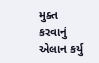મુક્ત કરવાનું એલાન કર્યુ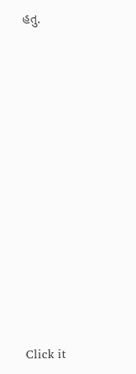હતુ.












Click it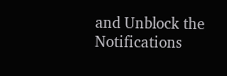and Unblock the Notifications